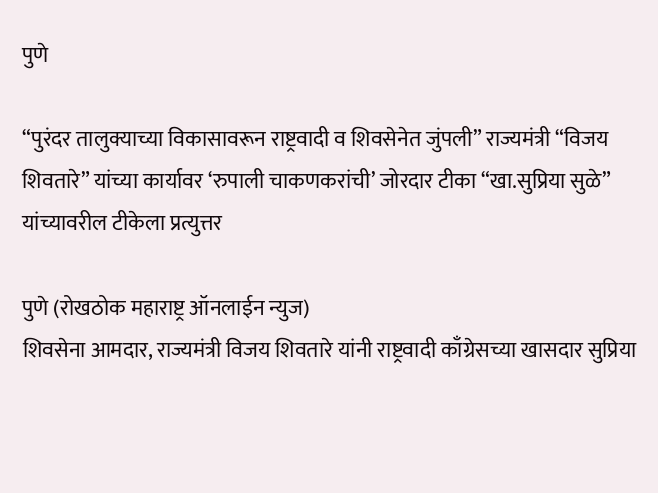पुणे

“पुरंदर तालुक्याच्या विकासावरून राष्ट्रवादी व शिवसेनेत जुंपली” राज्यमंत्री “विजय शिवतारे” यांच्या कार्यावर ‘रुपाली चाकणकरांची’ जोरदार टीका “खा.सुप्रिया सुळे” यांच्यावरील टीकेला प्रत्युत्तर

पुणे (रोखठोक महाराष्ट्र ऑनलाईन न्युज)
शिवसेना आमदार, राज्यमंत्री विजय शिवतारे यांनी राष्ट्रवादी काँग्रेसच्या खासदार सुप्रिया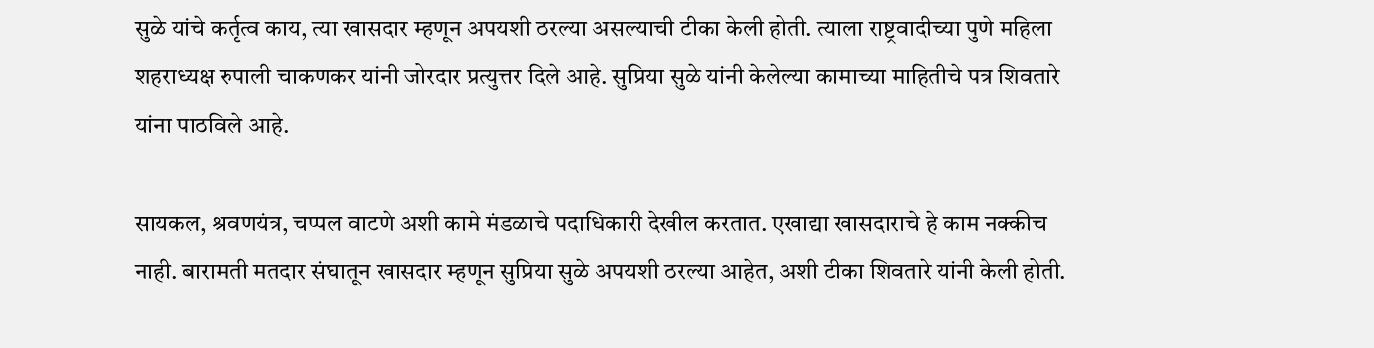सुळे यांचे कर्तृत्व काय, त्या खासदार म्हणून अपयशी ठरल्या असल्याची टीका केली होती. त्याला राष्ट्रवादीच्या पुणे महिला शहराध्यक्ष रुपाली चाकणकर यांनी जोरदार प्रत्युत्तर दिले आहे. सुप्रिया सुळे यांनी केलेल्या कामाच्या माहितीचे पत्र शिवतारे यांना पाठविले आहे.

सायकल, श्रवणयंत्र, चप्पल वाटणे अशी कामे मंडळाचे पदाधिकारी देखील करतात. एखाद्या खासदाराचे हे काम नक्कीच नाही. बारामती मतदार संघातून खासदार म्हणून सुप्रिया सुळे अपयशी ठरल्या आहेत, अशी टीका शिवतारे यांनी केली होती.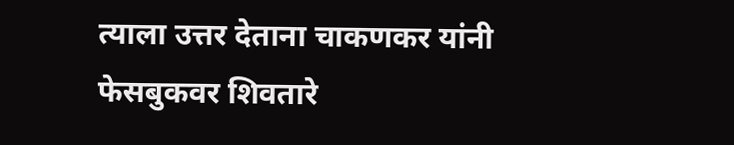त्याला उत्तर देताना चाकणकर यांनी फेसबुकवर शिवतारे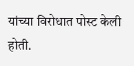यांच्या विरोधात पोस्ट केली होती.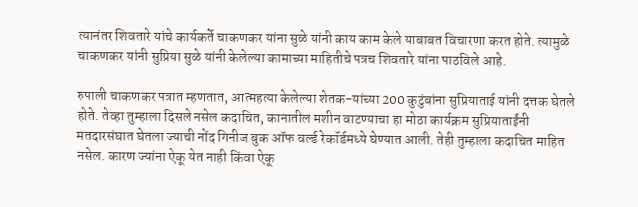त्यानंतर शिवतारे यांचे कार्यकर्ते चाकणकर यांना सुळे यांनी काय काम केले याबाबत विचारणा करत होते. त्यामुळे चाकणकर यांनी सुप्रिया सुळे यांनी केलेल्या कामाच्या माहितीचे पत्रच शिवतारे यांना पाठविले आहे.

रुपाली चाकणकर पत्रात म्हणतात, आत्महत्या केलेल्या शेतक-यांच्या 200 कुटुंबांना सुप्रियाताई यांनी दत्तक घेतले होते. तेव्हा तुम्हाला दिसले नसेल कदाचित, कानातील मशीन वाटण्याचा हा मोठा कार्यक्रम सुप्रियाताईंनी मतदारसंघात घेतला ज्याची नोंद गिनीज बुक ऑफ वर्ल्ड रेकॉर्डमध्ये घेण्यात आली. तेही तुम्हाला कदाचित माहित नसेल. कारण ज्यांना ऐकू येत नाही किंवा ऐकू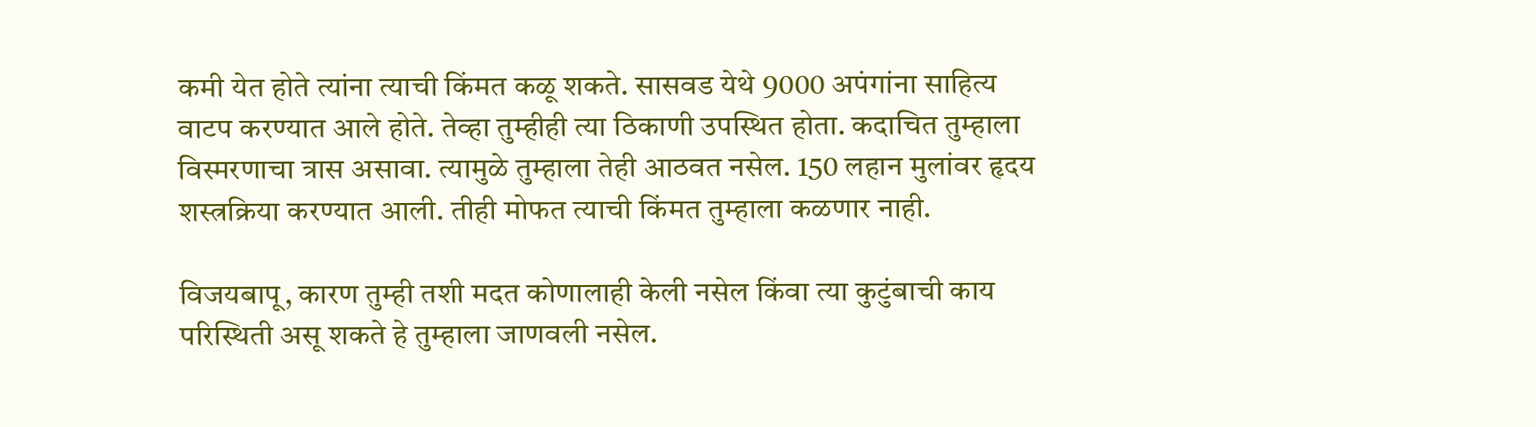कमी येत होते त्यांना त्याची किंमत कळू शकते. सासवड येथे 9000 अपंगांना साहित्य वाटप करण्यात आले होते. तेव्हा तुम्हीही त्या ठिकाणी उपस्थित होता. कदाचित तुम्हाला विस्मरणाचा त्रास असावा. त्यामुळे तुम्हाला तेही आठवत नसेल. 150 लहान मुलांवर हृदय शस्त्रक्रिया करण्यात आली. तीही मोफत त्याची किंमत तुम्हाला कळणार नाही.

विजयबापू, कारण तुम्ही तशी मदत कोणालाही केली नसेल किंवा त्या कुटुंबाची काय परिस्थिती असू शकते हे तुम्हाला जाणवली नसेल.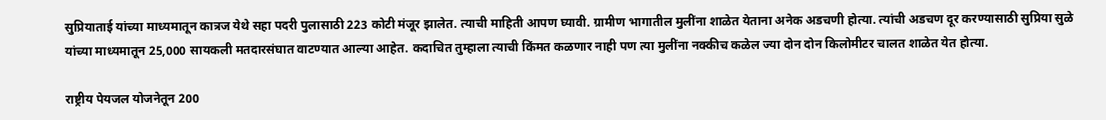सुप्रियाताई यांच्या माध्यमातून कात्रज येथे सहा पदरी पुलासाठी 223 कोटी मंजूर झालेत. त्याची माहिती आपण घ्‍यावी. ग्रामीण भागातील मुलींना शाळेत येताना अनेक अडचणी होत्या. त्यांची अडचण दूर करण्यासाठी सुप्रिया सुळे यांच्या माध्यमातून 25,000 सायकली मतदारसंघात वाटण्यात आल्या आहेत. कदाचित तुम्हाला त्याची किंमत कळणार नाही पण त्या मुलींना नक्कीच कळेल ज्या दोन दोन किलोमीटर चालत शाळेत येत होत्या.

राष्ट्रीय पेयजल योजनेतून 200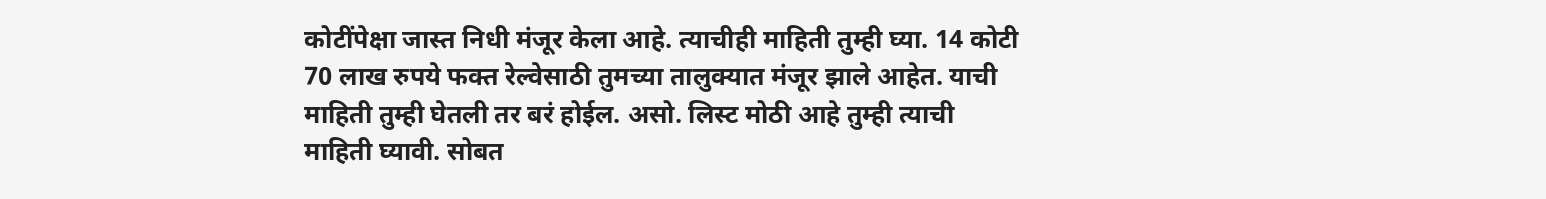कोटींपेक्षा जास्त निधी मंजूर केला आहे. त्याचीही माहिती तुम्ही घ्या. 14 कोटी 70 लाख रुपये फक्त रेल्वेसाठी तुमच्या तालुक्‍यात मंजूर झाले आहेत. याची माहिती तुम्ही घेतली तर बरं होईल. असो. लिस्ट मोठी आहे तुम्ही त्याची माहिती घ्यावी. सोबत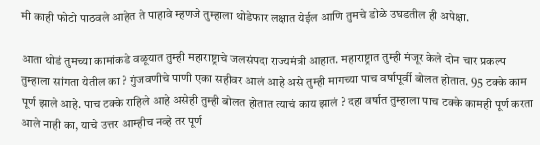मी काही फोटो पाठवले आहेत ते पाहावे म्हणजे तुम्हाला थोडेफार लक्षात येईल आणि तुमचे डोळे उघडतील ही अपेक्षा.

आता थोडं तुमच्या कामांकडे वळूयात तुम्ही महाराष्ट्राचे जलसंपदा राज्यमंत्री आहात. महाराष्ट्रात तुम्ही मंजूर केले दोन चार प्रकल्प तुम्हाला सांगता येतील का ? गुंजवणीचे पाणी एका सहीवर आलं आहे असे तुम्ही मागच्या पाच वर्षापूर्वी बोलत होतात. 95 टक्के काम पूर्ण झाले आहे. पाच टक्के राहिले आहे असेही तुम्ही बोलत होतात त्याचं काय झालं ? दहा वर्षात तुम्हाला पाच टक्के कामही पूर्ण करता आले नाही का, याचे उत्तर आम्हीच नव्हे तर पूर्ण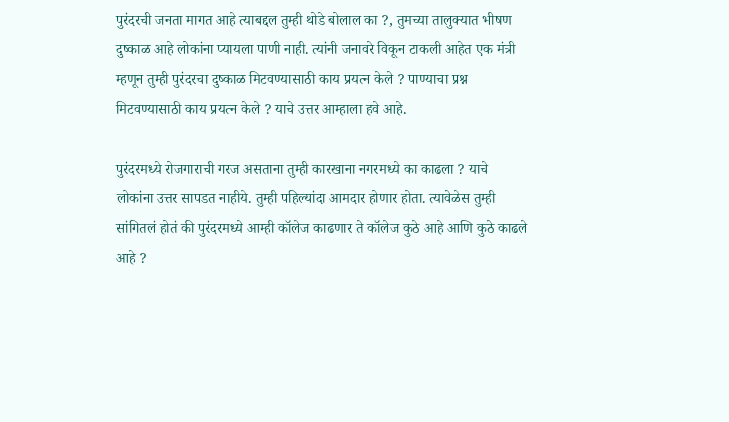पुरंदरची जनता मागत आहे त्याबद्दल तुम्ही थोडे बोलाल का ?, तुमच्या तालुक्यात भीषण दुष्काळ आहे लोकांना प्यायला पाणी नाही. त्यांनी जनावरे विकून टाकली आहेत एक मंत्री म्हणून तुम्ही पुरंदरचा दुष्काळ मिटवण्यासाठी काय प्रयत्न केले ? पाण्याचा प्रश्न मिटवण्यासाठी काय प्रयत्न केले ? याचे उत्तर आम्हाला हवे आहे.

पुरंदरमध्ये रोजगाराची गरज असताना तुम्ही कारखाना नगरमध्ये का काढला ? याचे लोकांना उत्तर सापडत नाहीये. तुम्ही पहिल्यांदा आमदार होणार होता. त्यावेळेस तुम्ही सांगितलं होतं की पुरंदरमध्ये आम्ही कॉलेज काढणार ते कॉलेज कुठे आहे आणि कुठे काढले आहे ?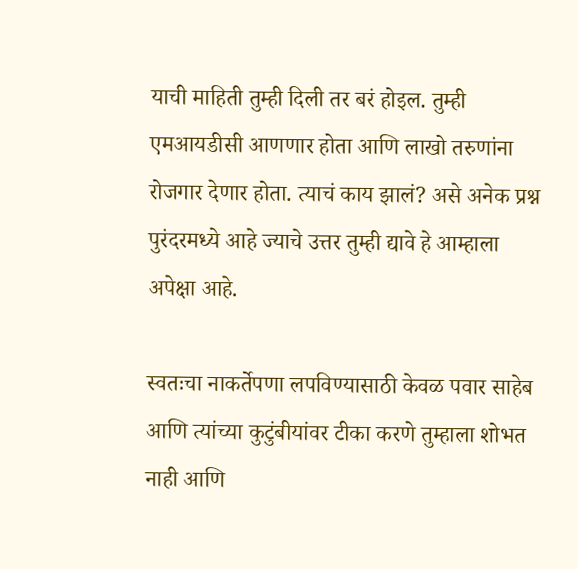याची माहिती तुम्ही दिली तर बरं होइल. तुम्ही एमआयडीसी आणणार होता आणि लाखो तरुणांना रोजगार देणार होता. त्याचं काय झालं? असे अनेक प्रश्न पुरंदरमध्ये आहे ज्याचे उत्तर तुम्ही द्यावे हे आम्हाला अपेक्षा आहे.

स्वतःचा नाकर्तेपणा लपविण्यासाठी केवळ पवार साहेब आणि त्यांच्या कुटुंबीयांवर टीका करणे तुम्हाला शोभत नाही आणि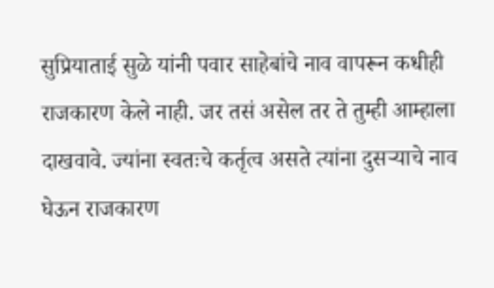सुप्रियाताई सुळे यांनी पवार साहेबांचे नाव वापरून कधीही राजकारण केले नाही. जर तसं असेल तर ते तुम्ही आम्हाला दाखवावे. ज्यांना स्वतःचे कर्तृत्व असते त्यांना दुसऱ्याचे नाव घेऊन राजकारण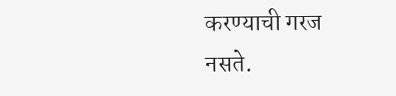करण्याची गरज नसते.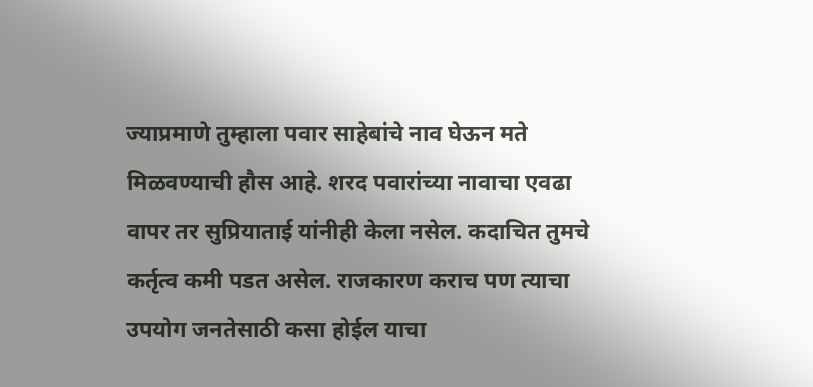ज्याप्रमाणे तुम्हाला पवार साहेबांचे नाव घेऊन मते मिळवण्याची हौस आहे. शरद पवारांच्या नावाचा एवढा वापर तर सुप्रियाताई यांनीही केला नसेल. कदाचित तुमचे कर्तृत्व कमी पडत असेल. राजकारण कराच पण त्याचा उपयोग जनतेसाठी कसा होईल याचा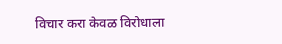विचार करा केवळ विरोधाला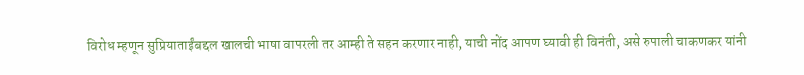विरोध म्हणून सुप्रियाताईंबद्दल खालची भाषा वापरली तर आम्ही ते सहन करणार नाही, याची नोंद आपण घ्यावी ही विनंती, असे रुपाली चाकणकर यांनी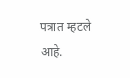पत्रात म्हटले आहे.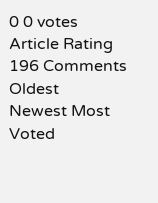0 0 votes
Article Rating
196 Comments
Oldest
Newest Most Voted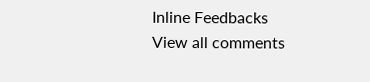Inline Feedbacks
View all comments